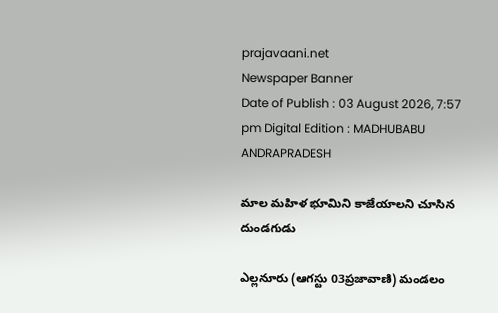prajavaani.net
Newspaper Banner
Date of Publish : 03 August 2026, 7:57 pm Digital Edition : MADHUBABU ANDRAPRADESH

మాల మహిళ భూమిని కాజేయాలని చూసిన దుండగుడు

ఎల్లనూరు (ఆగస్టు 03ప్రజావాణి) మండలం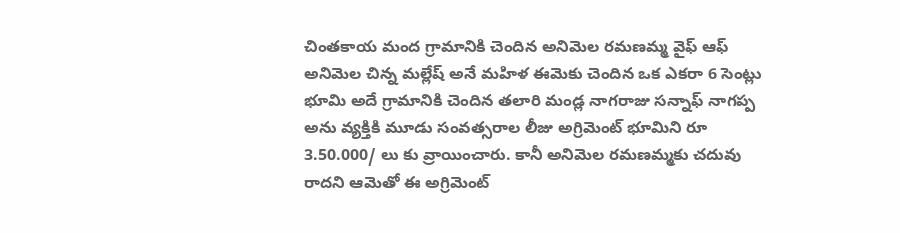చింతకాయ మంద గ్రామానికి చెందిన అనిమెల రమణమ్మ వైఫ్ ఆఫ్ అనిమెల చిన్న మల్లేష్ అనే మహిళ ఈమెకు చెందిన ఒక ఎకరా 6 సెంట్లు భూమి అదే గ్రామానికి చెందిన తలారి మండ్ల నాగరాజు సన్నాఫ్ నాగప్ప అను వ్యక్తికి మూడు సంవత్సరాల లీజు అగ్రిమెంట్ భూమిని రూ 3.50.000/ లు కు వ్రాయించారు. కానీ అనిమెల రమణమ్మకు చదువు రాదని ఆమెతో ఈ అగ్రిమెంట్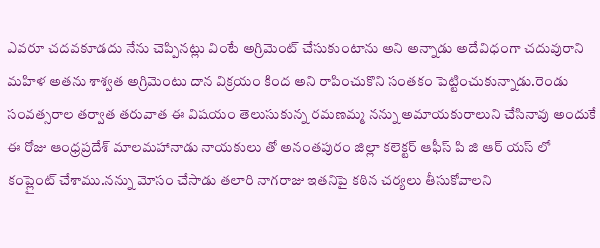ఎవరూ చదవకూడదు నేను చెప్పినట్లు వింటే అగ్రిమెంట్ చేసుకుంటాను అని అన్నాడు అదేవిధంగా చదువురాని మహిళ అతను శాశ్వత అగ్రిమెంటు దాన విక్రయం కింద అని రాపించుకొని సంతకం పెట్టించుకున్నాడు.రెండు సంవత్సరాల తర్వాత తరువాత ఈ విషయం తెలుసుకున్న రమణమ్మ నన్ను అమాయకురాలుని చేసినావు అందుకే ఈ రోజు ఆంధ్రప్రదేశ్ మాలమహానాడు నాయకులు తో అనంతపురం జిల్లా కలెక్టర్ ఆఫీస్ పి జి ఆర్ యస్ లో కంప్లైంట్ చేశాము.నన్ను మోసం చేసాడు తలారి నాగరాజు ఇతనిపై కఠిన చర్యలు తీసుకోవాలని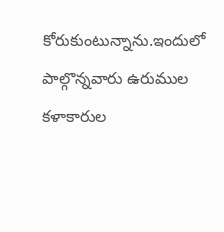కోరుకుంటున్నాను.ఇందులో పాల్గొన్నవారు ఉరుముల కళాకారుల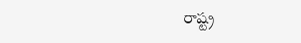రాష్ట్ర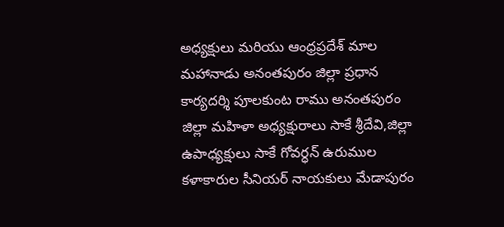అధ్యక్షులు మరియు ఆంధ్రప్రదేశ్ మాల మహానాడు అనంతపురం జిల్లా ప్రధాన కార్యదర్శి పూలకుంట రాము అనంతపురం జిల్లా మహిళా అధ్యక్షురాలు సాకే శ్రీదేవి,జిల్లా ఉపాధ్యక్షులు సాకే గోవర్ధన్ ఉరుముల కళాకారుల సీనియర్ నాయకులు మేడాపురం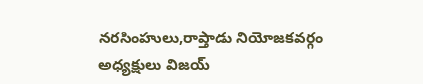నరసింహులు,రాప్తాడు నియోజకవర్గం అధ్యక్షులు విజయ్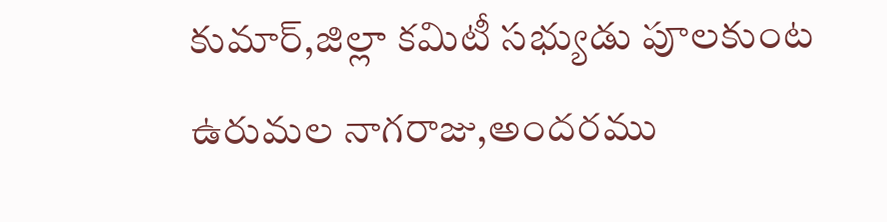కుమార్,జిల్లా కమిటీ సభ్యుడు పూలకుంట ఉరుమల నాగరాజు,అందరము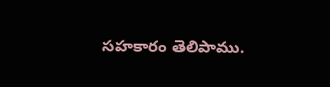సహకారం తెలిపాము.